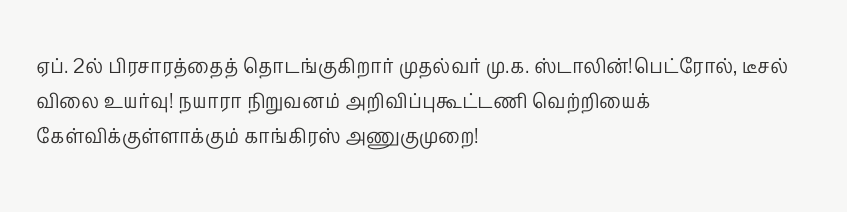ஏப். 2ல் பிரசாரத்தைத் தொடங்குகிறார் முதல்வர் மு.க. ஸ்டாலின்!பெட்ரோல், டீசல் விலை உயர்வு! நயாரா நிறுவனம் அறிவிப்புகூட்டணி வெற்றியைக் கேள்விக்குள்ளாக்கும் காங்கிரஸ் அணுகுமுறை!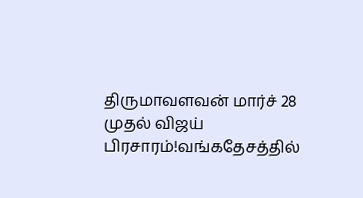திருமாவளவன் மார்ச் 28 முதல் விஜய் பிரசாரம்!வங்கதேசத்தில்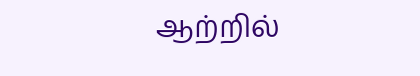ஆற்றில்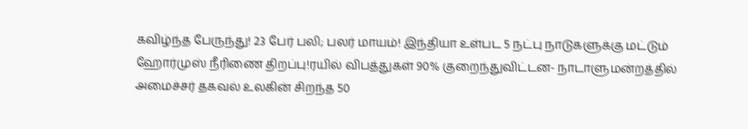கவிழ்ந்த பேருந்து! 23 பேர் பலி; பலர் மாயம்! இந்தியா உள்பட 5 நட்பு நாடுகளுக்கு மட்டும் ஹோர்முஸ் நீரிணை திறப்பு!ரயில் விபத்துகள் 90% குறைந்துவிட்டன- நாடாளுமன்றத்தில் அமைச்சர் தகவல் உலகின் சிறந்த 50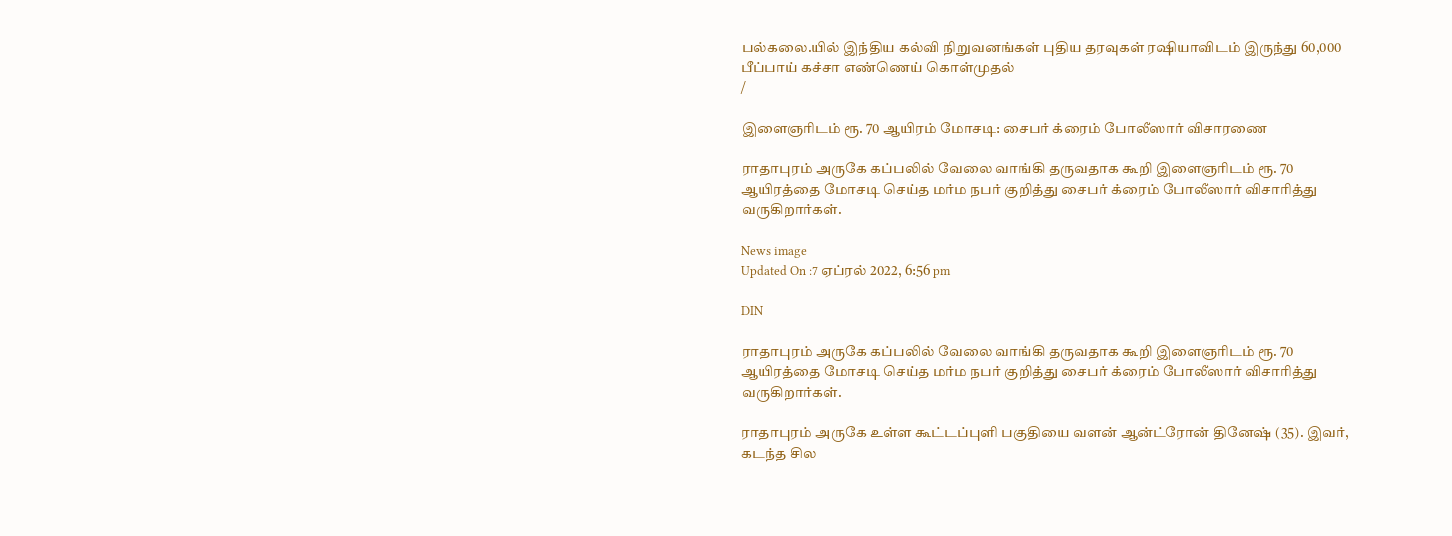பல்கலை.யில் இந்திய கல்வி நிறுவனங்கள் புதிய தரவுகள் ரஷியாவிடம் இருந்து 60,000 பீப்பாய் கச்சா எண்ணெய் கொள்முதல்
/

இளைஞரிடம் ரூ. 70 ஆயிரம் மோசடி: சைபர் க்ரைம் போலீஸார் விசாரணை

ராதாபுரம் அருகே கப்பலில் வேலை வாங்கி தருவதாக கூறி இளைஞரிடம் ரூ. 70 ஆயிரத்தை மோசடி செய்த மர்ம நபர் குறித்து சைபர் க்ரைம் போலீஸார் விசாரித்து வருகிறார்கள்.

News image
Updated On :7 ஏப்ரல் 2022, 6:56 pm

DIN

ராதாபுரம் அருகே கப்பலில் வேலை வாங்கி தருவதாக கூறி இளைஞரிடம் ரூ. 70 ஆயிரத்தை மோசடி செய்த மர்ம நபர் குறித்து சைபர் க்ரைம் போலீஸார் விசாரித்து வருகிறார்கள்.

ராதாபுரம் அருகே உள்ள கூட்டப்புளி பகுதியை வளன் ஆன்ட்ரோன் தினேஷ் (35). இவர், கடந்த சில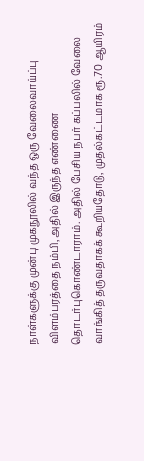நாள்களுக்கு முன்பு முகநூலில் வந்த ஒரு வேலைவாய்ப்பு விளம்பரத்தை நம்பி, அதில் இருந்த எண்ணை தொடர்புகொண்டாராம். அதில் பேசிய நபர் கப்பலில் வேலை வாங்கித் தருவதாகக் கூறியதோடு, முதல்கட்டமாக ரூ.70 ஆயிரம்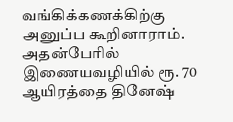வங்கிக்கணக்கிற்கு அனுப்ப கூறினாராம். அதன்பேரில் இணையவழியில் ரூ. 70 ஆயிரத்தை தினேஷ்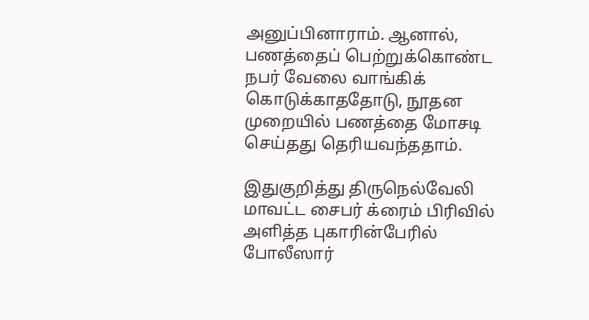அனுப்பினாராம். ஆனால், பணத்தைப் பெற்றுக்கொண்ட நபர் வேலை வாங்கிக் கொடுக்காததோடு, நூதன முறையில் பணத்தை மோசடி செய்தது தெரியவந்ததாம்.

இதுகுறித்து திருநெல்வேலி மாவட்ட சைபர் க்ரைம் பிரிவில் அளித்த புகாரின்பேரில் போலீஸார்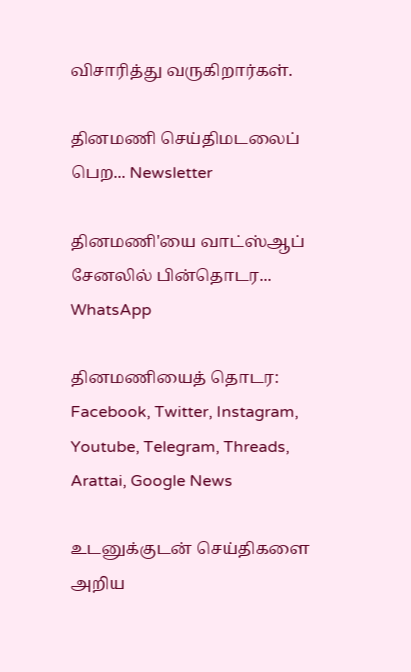விசாரித்து வருகிறார்கள்.

தினமணி செய்திமடலைப் பெற... Newsletter

தினமணி'யை வாட்ஸ்ஆப் சேனலில் பின்தொடர... WhatsApp

தினமணியைத் தொடர: Facebook, Twitter, Instagram, Youtube, Telegram, Threads, Arattai, Google News

உடனுக்குடன் செய்திகளை அறிய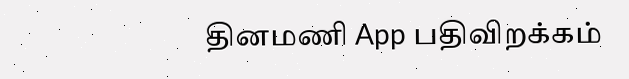தினமணி App பதிவிறக்கம்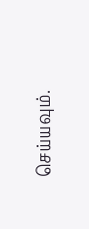செய்யவும்.